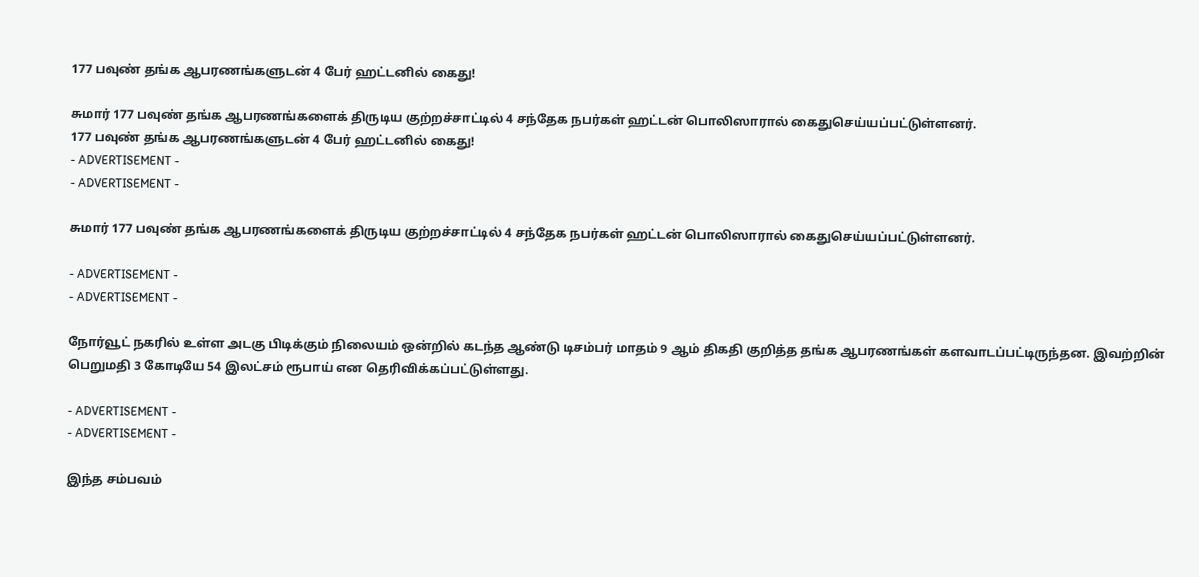177 பவுண் தங்க ஆபரணங்களுடன் 4 பேர் ஹட்டனில் கைது!

சுமார் 177 பவுண் தங்க ஆபரணங்களைக் திருடிய குற்றச்சாட்டில் 4 சந்தேக நபர்கள் ஹட்டன் பொலிஸாரால் கைதுசெய்யப்பட்டுள்ளனர்.
177 பவுண் தங்க ஆபரணங்களுடன் 4 பேர் ஹட்டனில் கைது!
- ADVERTISEMENT -
- ADVERTISEMENT -

சுமார் 177 பவுண் தங்க ஆபரணங்களைக் திருடிய குற்றச்சாட்டில் 4 சந்தேக நபர்கள் ஹட்டன் பொலிஸாரால் கைதுசெய்யப்பட்டுள்ளனர்.

- ADVERTISEMENT -
- ADVERTISEMENT -

நோர்வூட் நகரில் உள்ள அடகு பிடிக்கும் நிலையம் ஒன்றில் கடந்த ஆண்டு டிசம்பர் மாதம் 9 ஆம் திகதி குறித்த தங்க ஆபரணங்கள் களவாடப்பட்டிருந்தன. இவற்றின் பெறுமதி 3 கோடியே 54 இலட்சம் ரூபாய் என தெரிவிக்கப்பட்டுள்ளது.

- ADVERTISEMENT -
- ADVERTISEMENT -

இந்த சம்பவம்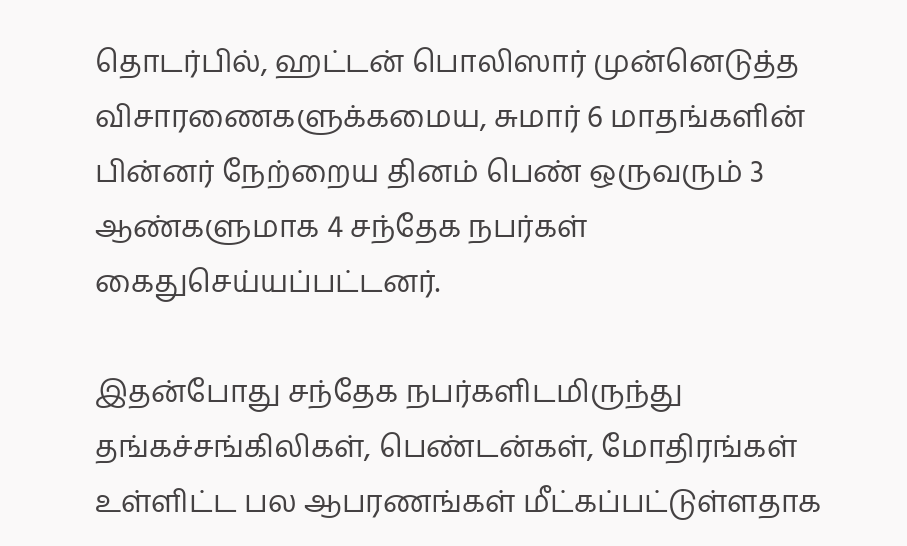தொடர்பில், ஹட்டன் பொலிஸார் முன்னெடுத்த விசாரணைகளுக்கமைய, சுமார் 6 மாதங்களின் பின்னர் நேற்றைய தினம் பெண் ஒருவரும் 3 ஆண்களுமாக 4 சந்தேக நபர்கள் கைதுசெய்யப்பட்டனர்.

இதன்போது சந்தேக நபர்களிடமிருந்து தங்கச்சங்கிலிகள், பெண்டன்கள், மோதிரங்கள் உள்ளிட்ட பல ஆபரணங்கள் மீட்கப்பட்டுள்ளதாக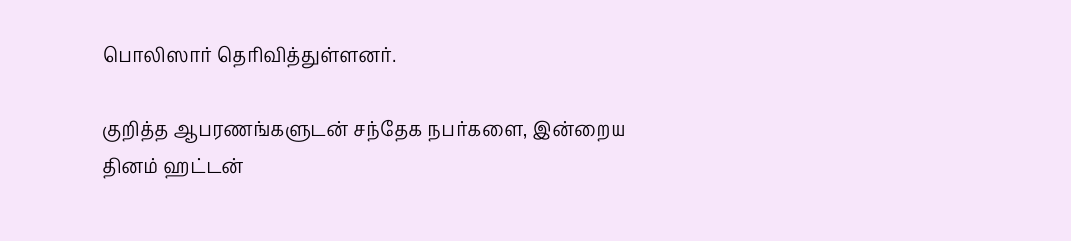பொலிஸார் தெரிவித்துள்ளனர்.

குறித்த ஆபரணங்களுடன் சந்தேக நபர்களை, இன்றைய தினம் ஹட்டன்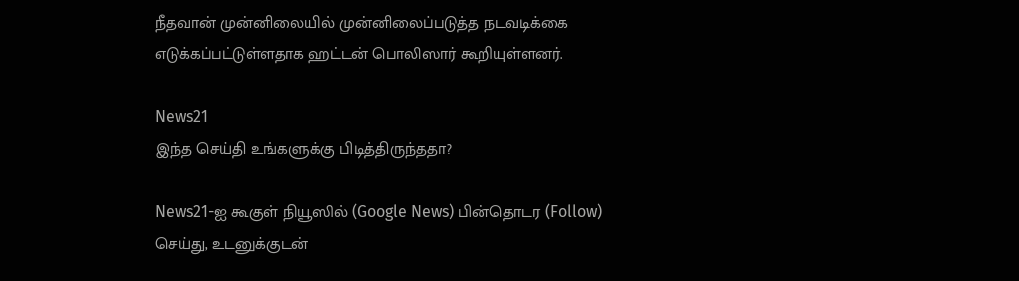நீதவான் முன்னிலையில் முன்னிலைப்படுத்த நடவடிக்கை எடுக்கப்பட்டுள்ளதாக ஹட்டன் பொலிஸார் கூறியுள்ளனர்.

News21
இந்த செய்தி உங்களுக்கு பிடித்திருந்ததா?

News21-ஐ கூகுள் நியூஸில் (Google News) பின்தொடர (Follow) செய்து, உடனுக்குடன்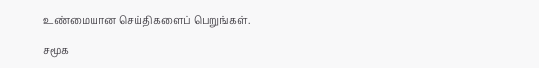உண்மையான செய்திகளைப் பெறுங்கள்.

சமூக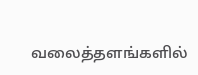வலைத்தளங்களில்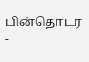பின்தொடர
-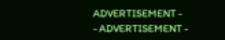ADVERTISEMENT -
- ADVERTISEMENT -